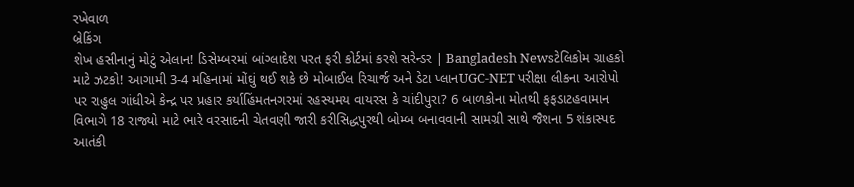રખેવાળ
બ્રેકિંગ
શેખ હસીનાનું મોટું એલાન! ડિસેમ્બરમાં બાંગ્લાદેશ પરત ફરી કોર્ટમાં કરશે સરેન્ડર | Bangladesh Newsટેલિકોમ ગ્રાહકો માટે ઝટકો! આગામી 3-4 મહિનામાં મોંઘું થઈ શકે છે મોબાઈલ રિચાર્જ અને ડેટા પ્લાનUGC-NET પરીક્ષા લીકના આરોપો પર રાહુલ ગાંધીએ કેન્દ્ર પર પ્રહાર કર્યાહિંમતનગરમાં રહસ્યમય વાયરસ કે ચાંદીપુરા? 6 બાળકોના મોતથી ફફડાટહવામાન વિભાગે 18 રાજ્યો માટે ભારે વરસાદની ચેતવણી જારી કરીસિદ્ધપુરથી બોમ્બ બનાવવાની સામગ્રી સાથે જૈશના 5 શંકાસ્પદ આતંકી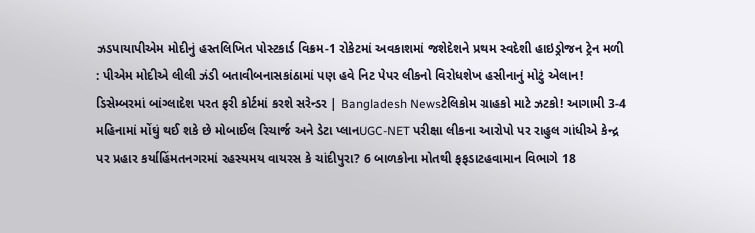ઝડપાયાપીએમ મોદીનું હસ્તલિખિત પોસ્ટકાર્ડ વિક્રમ-1 રોકેટમાં અવકાશમાં જશેદેશને પ્રથમ સ્વદેશી હાઇડ્રોજન ટ્રેન મળી : પીએમ મોદીએ લીલી ઝંડી બતાવીબનાસકાંઠામાં પણ હવે નિટ પેપર લીકનો વિરોધશેખ હસીનાનું મોટું એલાન! ડિસેમ્બરમાં બાંગ્લાદેશ પરત ફરી કોર્ટમાં કરશે સરેન્ડર | Bangladesh Newsટેલિકોમ ગ્રાહકો માટે ઝટકો! આગામી 3-4 મહિનામાં મોંઘું થઈ શકે છે મોબાઈલ રિચાર્જ અને ડેટા પ્લાનUGC-NET પરીક્ષા લીકના આરોપો પર રાહુલ ગાંધીએ કેન્દ્ર પર પ્રહાર કર્યાહિંમતનગરમાં રહસ્યમય વાયરસ કે ચાંદીપુરા? 6 બાળકોના મોતથી ફફડાટહવામાન વિભાગે 18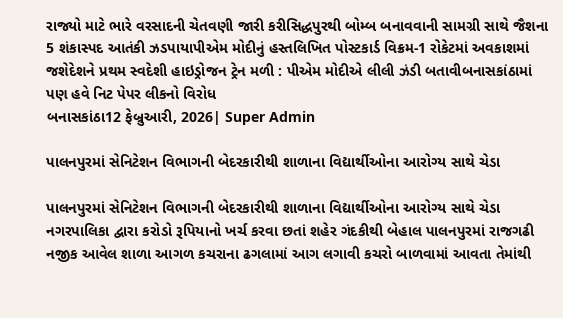રાજ્યો માટે ભારે વરસાદની ચેતવણી જારી કરીસિદ્ધપુરથી બોમ્બ બનાવવાની સામગ્રી સાથે જૈશના 5 શંકાસ્પદ આતંકી ઝડપાયાપીએમ મોદીનું હસ્તલિખિત પોસ્ટકાર્ડ વિક્રમ-1 રોકેટમાં અવકાશમાં જશેદેશને પ્રથમ સ્વદેશી હાઇડ્રોજન ટ્રેન મળી : પીએમ મોદીએ લીલી ઝંડી બતાવીબનાસકાંઠામાં પણ હવે નિટ પેપર લીકનો વિરોધ
બનાસકાંઠા12 ફેબ્રુઆરી, 2026| Super Admin

પાલનપુરમાં સેનિટેશન વિભાગની બેદરકારીથી શાળાના વિદ્યાર્થીઓના આરોગ્ય સાથે ચેડા

પાલનપુરમાં સેનિટેશન વિભાગની બેદરકારીથી શાળાના વિદ્યાર્થીઓના આરોગ્ય સાથે ચેડા
નગરપાલિકા દ્વારા કરોડો રૂપિયાનો ખર્ચ કરવા છતાં શહેર ગંદકીથી બેહાલ પાલનપુરમાં રાજગઢી નજીક આવેલ શાળા આગળ કચરાના ઢગલામાં આગ લગાવી કચરો બાળવામાં આવતા તેમાંથી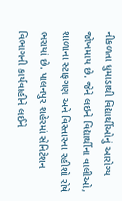નીકળતા ધુમાડાથી વિદ્યાર્થીઓનું આરોગ્ય જોખમાય છે. જેને લઇને વિદ્યાર્થીના વાલીઓ, શાળાના સ્ટાફગણ અને વિસ્તારના રહીશો રોષે ભરાયાં છે. પાલનપુર શહેરમાં સેનિટેશન વિભાગની કાર્યવાહીને લઈને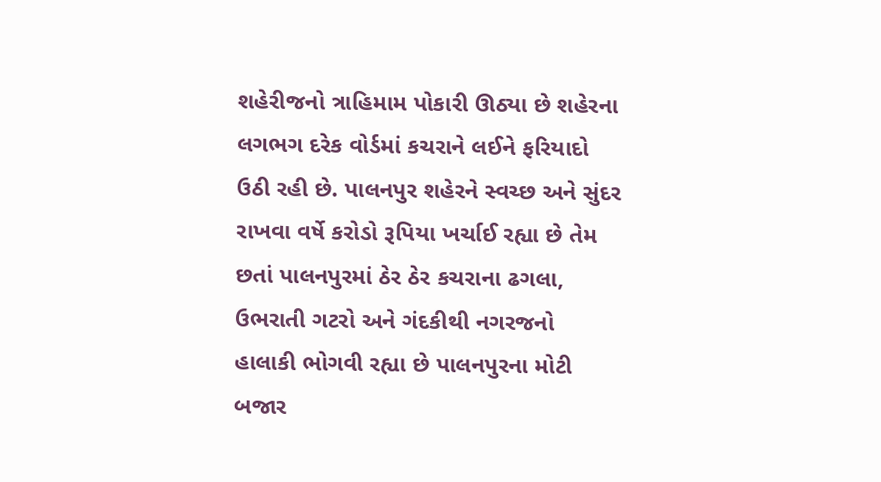શહેરીજનો ત્રાહિમામ પોકારી ઊઠ્યા છે શહેરના લગભગ દરેક વોર્ડમાં કચરાને લઈને ફરિયાદો ઉઠી રહી છે. પાલનપુર શહેરને સ્વચ્છ અને સુંદર રાખવા વર્ષે કરોડો રૂપિયા ખર્ચાઈ રહ્યા છે તેમ છતાં પાલનપુરમાં ઠેર ઠેર કચરાના ઢગલા, ઉભરાતી ગટરો અને ગંદકીથી નગરજનો હાલાકી ભોગવી રહ્યા છે પાલનપુરના મોટી બજાર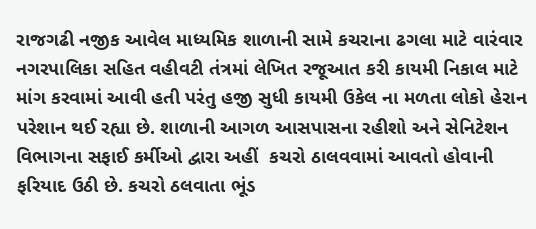રાજગઢી નજીક આવેલ માધ્યમિક શાળાની સામે કચરાના ઢગલા માટે વારંવાર નગરપાલિકા સહિત વહીવટી તંત્રમાં લેખિત રજૂઆત કરી કાયમી નિકાલ માટે માંગ કરવામાં આવી હતી પરંતુ હજી સુધી કાયમી ઉકેલ ના મળતા લોકો હેરાન પરેશાન થઈ રહ્યા છે. શાળાની આગળ આસપાસના રહીશો અને સેનિટેશન વિભાગના સફાઈ કર્મીઓ દ્વારા અહીં  કચરો ઠાલવવામાં આવતો હોવાની ફરિયાદ ઉઠી છે. કચરો ઠલવાતા ભૂંડ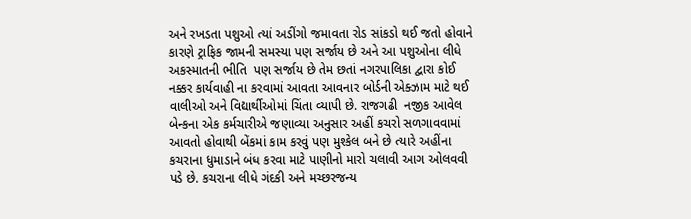અને રખડતા પશુઓ ત્યાં અડીંગો જમાવતા રોડ સાંકડો થઈ જતો હોવાને કારણે ટ્રાફિક જામની સમસ્યા પણ સર્જાય છે અને આ પશુઓના લીધે અકસ્માતની ભીતિ  પણ સર્જાય છે તેમ છતાં નગરપાલિકા દ્વારા કોઈ નક્કર કાર્યવાહી ના કરવામાં આવતા આવનાર બોર્ડની એક્ઝામ માટે થઈ વાલીઓ અને વિદ્યાર્થીઓમાં ચિંતા વ્યાપી છે. રાજગઢી  નજીક આવેલ બેન્કના એક કર્મચારીએ જણાવ્યા અનુસાર અહીં કચરો સળગાવવામાં આવતો હોવાથી બેંકમાં કામ કરવું પણ મુશ્કેલ બને છે ત્યારે અહીંના કચરાના ધુમાડાને બંધ કરવા માટે પાણીનો મારો ચલાવી આગ ઓલવવી પડે છે. કચરાના લીધે ગંદકી અને મચ્છરજન્ય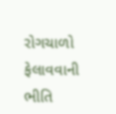રોગચાળો ફેલાવવાની ભીતિ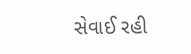સેવાઈ રહી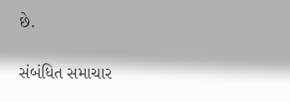છે.

સંબંધિત સમાચાર